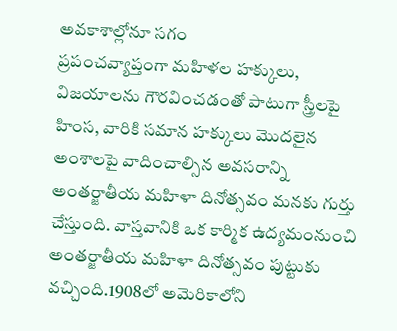అవకాశాల్లోనూ సగం
ప్రపంచవ్యాప్తంగా మహిళల హక్కులు, విజయాలను గౌరవించడంతో పాటుగా స్త్రీలపై హింస, వారికి సమాన హక్కులు మొదలైన అంశాలపై వాదించాల్సిన అవసరాన్ని అంతర్జాతీయ మహిళా దినోత్సవం మనకు గుర్తు చేస్తుంది. వాస్తవానికి ఒక కార్మిక ఉద్యమంనుంచి అంతర్జాతీయ మహిళా దినోత్సవం పుట్టుకు వచ్చింది.1908లో అమెరికాలోని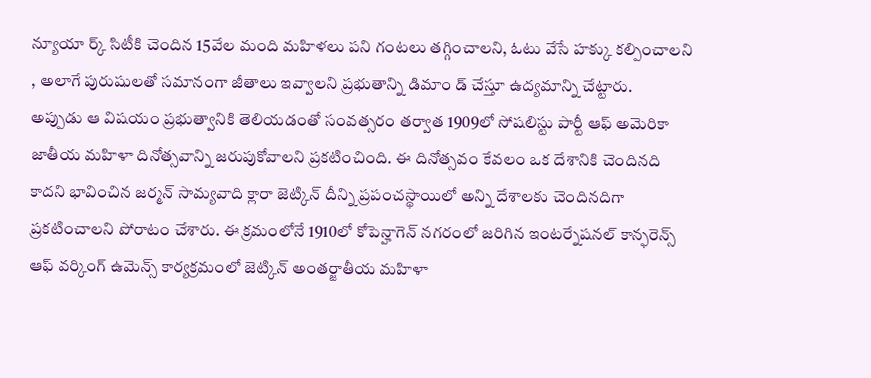న్యూయా ర్క్ సిటీకి చెందిన 15వేల మంది మహిళలు పని గంటలు తగ్గించాలని, ఓటు వేసే హక్కు కల్పించాలని , అలాగే పురుషులతో సమానంగా జీతాలు ఇవ్వాలని ప్రభుతాన్ని డిమాం డ్ చేస్తూ ఉద్యమాన్ని చేట్టారు.
అప్పుడు ఆ విషయం ప్రభుత్వానికి తెలియడంతో సంవత్సరం తర్వాత 1909లో సోషలిస్టు పార్టీ ఆఫ్ అమెరికా జాతీయ మహిళా దినోత్సవాన్ని జరుపుకోవాలని ప్రకటించింది. ఈ దినోత్సవం కేవలం ఒక దేశానికి చెందినది కాదని భావించిన జర్మన్ సామ్యవాది క్లారా జెట్కిన్ దీన్ని ప్రపంచస్థాయిలో అన్ని దేశాలకు చెందినదిగా ప్రకటించాలని పోరాటం చేశారు. ఈ క్రమంలోనే 1910లో కోపెన్హాగెన్ నగరంలో జరిగిన ఇంటర్నేషనల్ కాన్ఫరెన్స్ ఆఫ్ వర్కింగ్ ఉమెన్స్ కార్యక్రమంలో జెట్కిన్ అంతర్జాతీయ మహిళా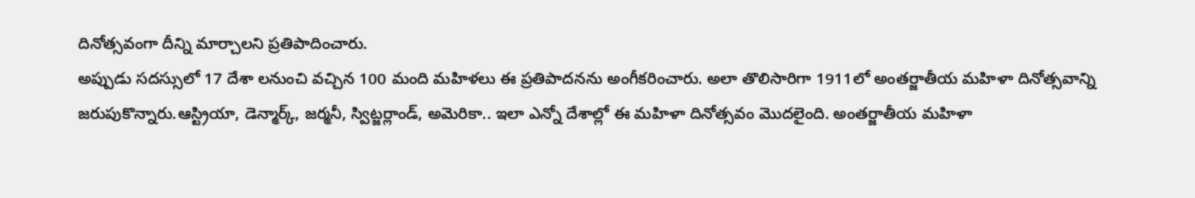దినోత్సవంగా దీన్ని మార్చాలని ప్రతిపాదించారు.
అప్పుడు సదస్సులో 17 దేశా లనుంచి వచ్చిన 100 మంది మహిళలు ఈ ప్రతిపాదనను అంగీకరించారు. అలా తొలిసారిగా 1911లో అంతర్జాతీయ మహిళా దినోత్సవాన్ని జరుపుకొన్నారు.ఆస్ట్రియా, డెన్మార్క్, జర్మనీ, స్విట్జర్లాండ్, అమెరికా.. ఇలా ఎన్నో దేశాల్లో ఈ మహిళా దినోత్సవం మొదలైంది. అంతర్జాతీయ మహిళా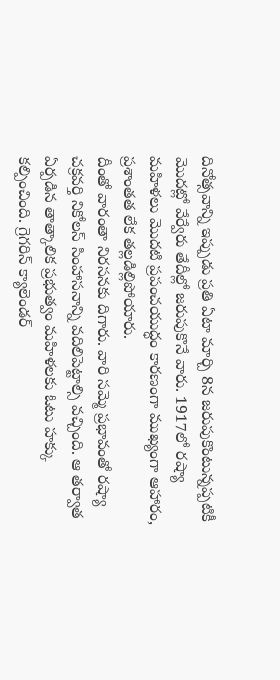దినోత్సవాన్ని ఇప్పుడు ప్రతి ఏటా మార్చి 8న జరుపుకొంటున్నప్పటికీ మొదట్లో వేర్వేరు తేదీల్లో జరుపుకొనే వారు. 1917లో రష్యా మహిళలు మొదటి ప్రపంచయుద్ధం కారణంగా ముఖ్యంగా ఆహారం, ప్రశాంతత లేక తల్లడిల్లిపోయారు.
దీంతో వారంతా నిరసనకు దిగారు. వారి సమ్మె ప్రభావంతో రష్యా చక్రవర్తి నికోలస్ సింహాసనాన్ని వదిలిపెట్టాల్సి వచ్చింది. ఆ తర్వాత ఏర్పడిన తాత్కాలిక ప్రభుత్వం మహిళలకు ఓటు హక్కు కల్పించింది. గ్రెగరిన్ క్యాలెండర్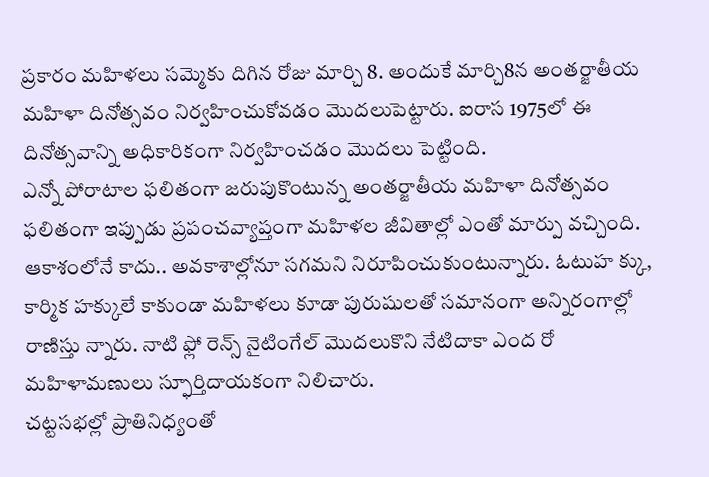ప్రకారం మహిళలు సమ్మెకు దిగిన రోజు మార్చి 8. అందుకే మార్చి8న అంతర్జాతీయ మహిళా దినోత్సవం నిర్వహించుకోవడం మొదలుపెట్టారు. ఐరాస 1975లో ఈ దినోత్సవాన్ని అధికారికంగా నిర్వహించడం మొదలు పెట్టింది.
ఎన్నో పోరాటాల ఫలితంగా జరుపుకొంటున్న అంతర్జాతీయ మహిళా దినోత్సవం ఫలితంగా ఇప్పుడు ప్రపంచవ్యాప్తంగా మహిళల జీవితాల్లో ఎంతో మార్పు వచ్చింది. ఆకాశంలోనే కాదు.. అవకాశాల్లోనూ సగమని నిరూపించుకుంటున్నారు. ఓటుహ క్కు, కార్మిక హక్కులే కాకుండా మహిళలు కూడా పురుషులతో సమానంగా అన్నిరంగాల్లో రాణిస్తు న్నారు. నాటి ఫ్లో రెన్స్ నైటింగేల్ మొదలుకొని నేటిదాకా ఎంద రో మహిళామణులు స్ఫూర్తిదాయకంగా నిలిచారు.
చట్టసభల్లో ప్రాతినిధ్యంతో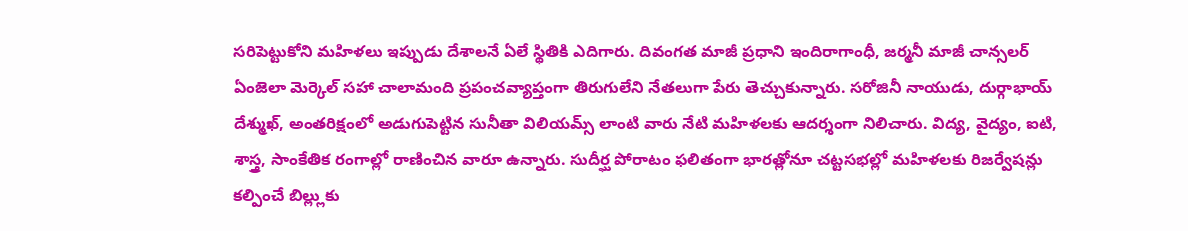సరిపెట్టుకోని మహిళలు ఇప్పుడు దేశాలనే ఏలే స్థితికి ఎదిగారు. దివంగత మాజీ ప్రధాని ఇందిరాగాంధీ, జర్మనీ మాజీ చాన్సలర్ ఏంజెలా మెర్కెల్ సహా చాలామంది ప్రపంచవ్యాప్తంగా తిరుగులేని నేతలుగా పేరు తెచ్చుకున్నారు. సరోజినీ నాయుడు, దుర్గాభాయ్ దేశ్ముఖ్, అంతరిక్షంలో అడుగుపెట్టిన సునీతా విలియమ్స్ లాంటి వారు నేటి మహిళలకు ఆదర్శంగా నిలిచారు. విద్య, వైద్యం, ఐటి, శాస్త్ర, సాంకేతిక రంగాల్లో రాణించిన వారూ ఉన్నారు. సుదీర్ఘ పోరాటం ఫలితంగా భారత్లోనూ చట్టసభల్లో మహిళలకు రిజర్వేషన్లు కల్పించే బిల్ల్లుకు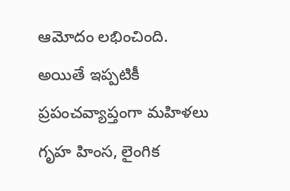ఆమోదం లభించింది.
అయితే ఇప్పటికీ ప్రపంచవ్యాప్తంగా మహిళలు గృహ హింస, లైంగిక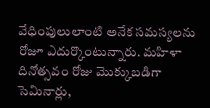వేధింపులులాంటి అనేక సమస్యలను రోజూ ఎదుర్కొంటున్నారు. మహిళా దినోత్సవం రోజు మొక్కుబడిగా సెమినార్లు,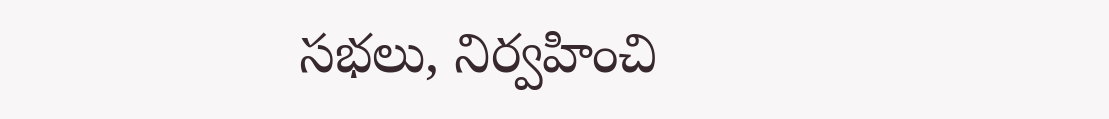సభలు, నిర్వహించి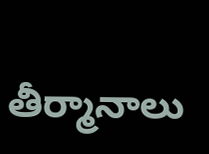తీర్మానాలు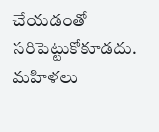చేయడంతో సరిపెట్టుకోకూడదు. మహిళలు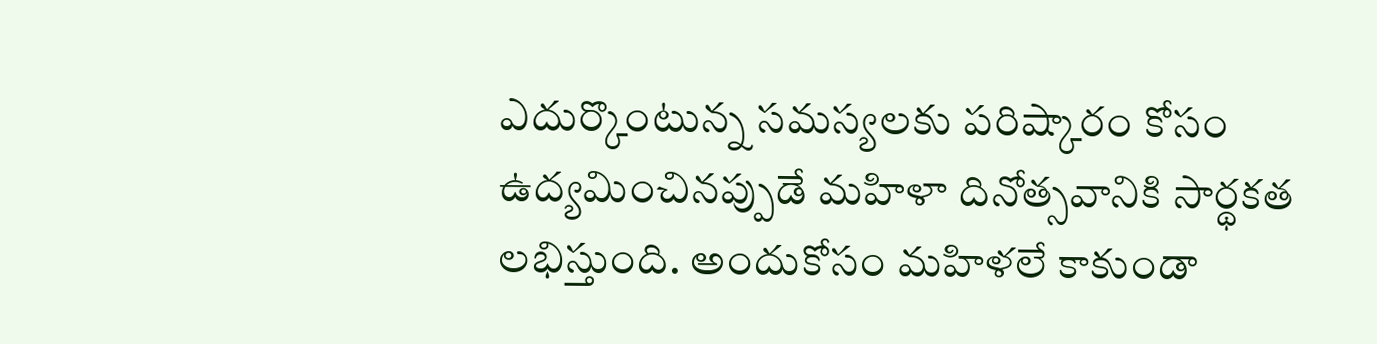ఎదుర్కొంటున్న సమస్యలకు పరిష్కారం కోసం ఉద్యమించినప్పుడే మహిళా దినోత్సవానికి సార్థకత లభిస్తుంది. అందుకోసం మహిళలే కాకుండా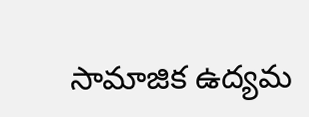సామాజిక ఉద్యమ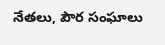నేతలు, పౌర సంఘాలు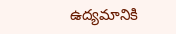ఉద్యమానికి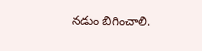నడుం బిగించాలి.